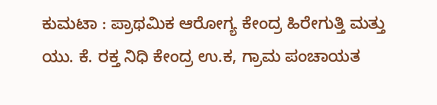ಕುಮಟಾ : ಪ್ರಾಥಮಿಕ ಆರೋಗ್ಯ ಕೇಂದ್ರ ಹಿರೇಗುತ್ತಿ ಮತ್ತು ಯು. ಕೆ. ರಕ್ತ ನಿಧಿ ಕೇಂದ್ರ ಉ.ಕ, ಗ್ರಾಮ ಪಂಚಾಯತ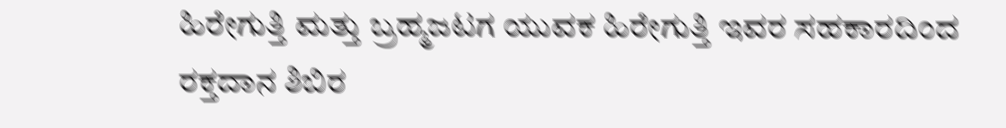ಹಿರೇಗುತ್ತಿ ಮತ್ತು ಬ್ರಹ್ಮಜಟಗ ಯುವಕ ಹಿರೇಗುತ್ತಿ ಇವರ ಸಹಕಾರದಿಂದ ರಕ್ತದಾನ ಶಿಬಿರ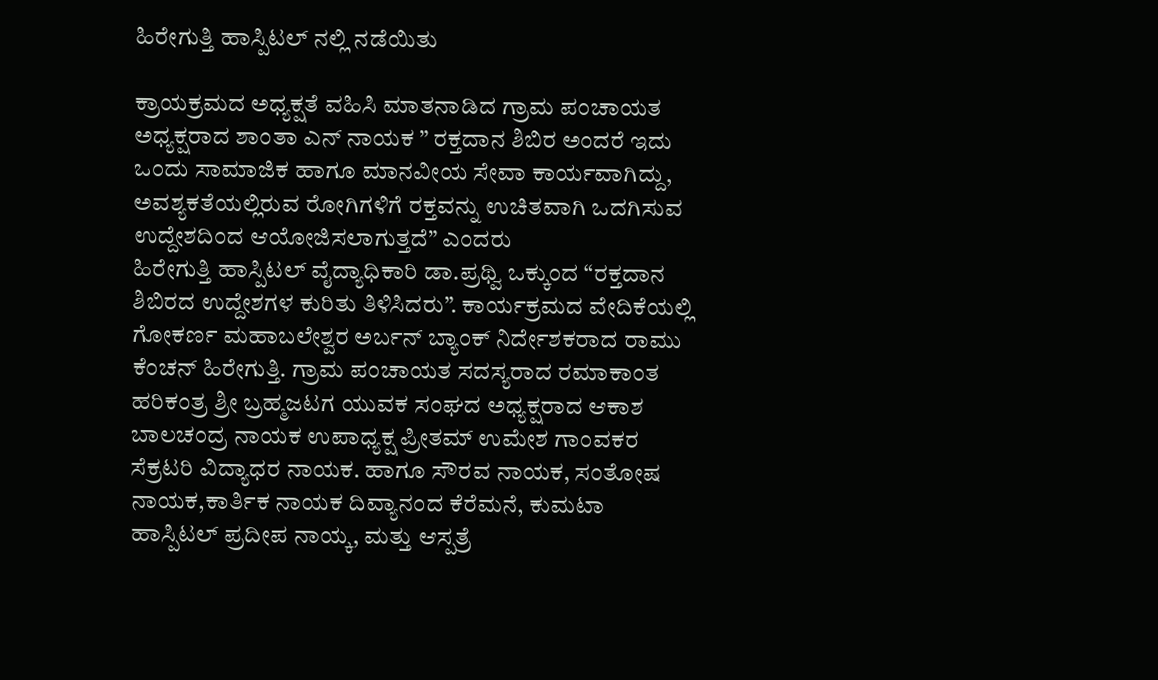ಹಿರೇಗುತ್ತಿ ಹಾಸ್ಪಿಟಲ್ ನಲ್ಲಿ ನಡೆಯಿತು

ಕ್ರಾಯಕ್ರಮದ ಅಧ್ಯಕ್ಷತೆ ವಹಿಸಿ ಮಾತನಾಡಿದ ಗ್ರಾಮ ಪಂಚಾಯತ ಅಧ್ಯಕ್ಷರಾದ ಶಾಂತಾ ಎನ್ ನಾಯಕ ” ರಕ್ತದಾನ ಶಿಬಿರ ಅಂದರೆ ಇದು ಒಂದು ಸಾಮಾಜಿಕ ಹಾಗೂ ಮಾನವೀಯ ಸೇವಾ ಕಾರ್ಯವಾಗಿದ್ದು, ಅವಶ್ಯಕತೆಯಲ್ಲಿರುವ ರೋಗಿಗಳಿಗೆ ರಕ್ತವನ್ನು ಉಚಿತವಾಗಿ ಒದಗಿಸುವ ಉದ್ದೇಶದಿಂದ ಆಯೋಜಿಸಲಾಗುತ್ತದೆ” ಎಂದರು
ಹಿರೇಗುತ್ತಿ ಹಾಸ್ಪಿಟಲ್ ವೈದ್ಯಾಧಿಕಾರಿ ಡಾ.ಪ್ರಥ್ವಿ ಒಕ್ಕುಂದ “ರಕ್ತದಾನ ಶಿಬಿರದ ಉದ್ದೇಶಗಳ ಕುರಿತು ತಿಳಿಸಿದರು”. ಕಾರ್ಯಕ್ರಮದ ವೇದಿಕೆಯಲ್ಲಿ ಗೋಕರ್ಣ ಮಹಾಬಲೇಶ್ವರ ಅರ್ಬನ್ ಬ್ಯಾಂಕ್ ನಿರ್ದೇಶಕರಾದ ರಾಮು ಕೆಂಚನ್ ಹಿರೇಗುತ್ತಿ. ಗ್ರಾಮ ಪಂಚಾಯತ ಸದಸ್ಯರಾದ ರಮಾಕಾಂತ ಹರಿಕಂತ್ರ ಶ್ರೀ ಬ್ರಹ್ಮಜಟಗ ಯುವಕ ಸಂಘದ ಅಧ್ಯಕ್ಷರಾದ ಆಕಾಶ ಬಾಲಚಂದ್ರ ನಾಯಕ ಉಪಾಧ್ಯಕ್ಷ ಪ್ರೀತಮ್ ಉಮೇಶ ಗಾಂವಕರ ಸೆಕ್ರಟರಿ ವಿದ್ಯಾಧರ ನಾಯಕ. ಹಾಗೂ ಸೌರವ ನಾಯಕ, ಸಂತೋಷ ನಾಯಕ,ಕಾರ್ತಿಕ ನಾಯಕ ದಿವ್ಯಾನಂದ ಕೆರೆಮನೆ, ಕುಮಟಾ ಹಾಸ್ಪಿಟಲ್ ಪ್ರದೀಪ ನಾಯ್ಕ, ಮತ್ತು ಆಸ್ಪತ್ರೆ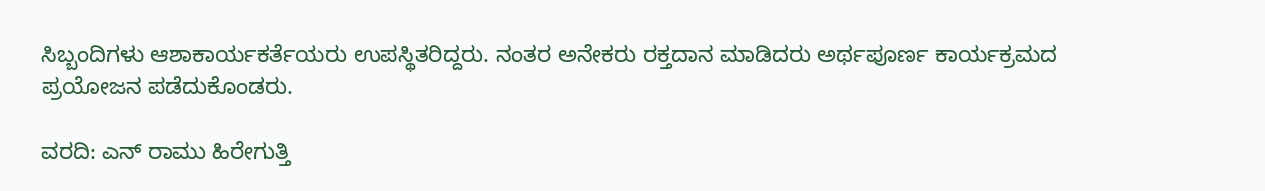ಸಿಬ್ಬಂದಿಗಳು ಆಶಾಕಾರ್ಯಕರ್ತೆಯರು ಉಪಸ್ಥಿತರಿದ್ದರು. ನಂತರ ಅನೇಕರು ರಕ್ತದಾನ ಮಾಡಿದರು ಅರ್ಥಪೂರ್ಣ ಕಾರ್ಯಕ್ರಮದ ಪ್ರಯೋಜನ ಪಡೆದುಕೊಂಡರು.

ವರದಿ: ಎನ್ ರಾಮು ಹಿರೇಗುತ್ತಿ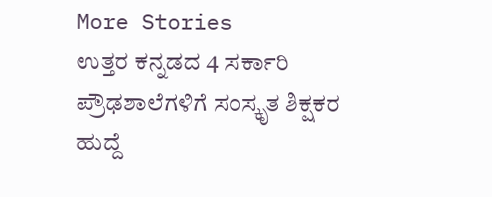More Stories
ಉತ್ತರ ಕನ್ನಡದ 4 ಸರ್ಕಾರಿ ಪ್ರೌಢಶಾಲೆಗಳಿಗೆ ಸಂಸ್ಕೃತ ಶಿಕ್ಷಕರ ಹುದ್ದೆ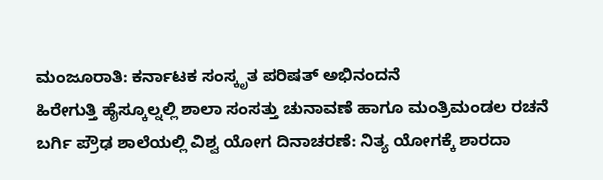ಮಂಜೂರಾತಿ: ಕರ್ನಾಟಕ ಸಂಸ್ಕೃತ ಪರಿಷತ್ ಅಭಿನಂದನೆ
ಹಿರೇಗುತ್ತಿ ಹೈಸ್ಕೂಲ್ನಲ್ಲಿ ಶಾಲಾ ಸಂಸತ್ತು ಚುನಾವಣೆ ಹಾಗೂ ಮಂತ್ರಿಮಂಡಲ ರಚನೆ
ಬರ್ಗಿ ಪ್ರೌಢ ಶಾಲೆಯಲ್ಲಿ ವಿಶ್ವ ಯೋಗ ದಿನಾಚರಣೆ: ನಿತ್ಯ ಯೋಗಕ್ಕೆ ಶಾರದಾ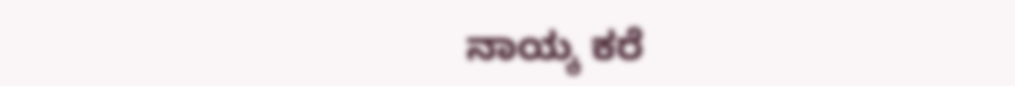ನಾಯ್ಕ ಕರೆ